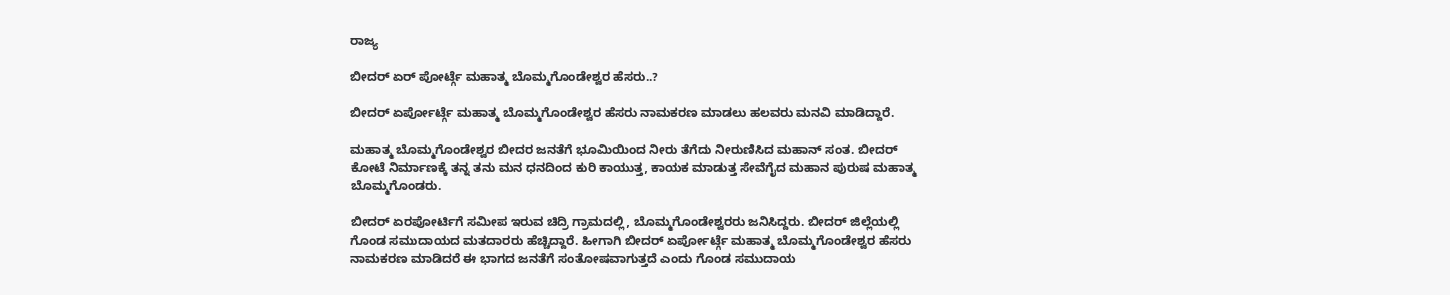ರಾಜ್ಯ

ಬೀದರ್ ಏರ್ ಪೋರ್ಟ್ಗೆ ಮಹಾತ್ಮ ಬೊಮ್ಮಗೊಂಡೇಶ್ವರ ಹೆಸರು..?

ಬೀದರ್ ಏರ್ಪೋರ್ಟ್ಗೆ ಮಹಾತ್ಮ ಬೊಮ್ಮಗೊಂಡೇಶ್ವರ ಹೆಸರು ನಾಮಕರಣ ಮಾಡಲು ಹಲವರು ಮನವಿ ಮಾಡಿದ್ದಾರೆ.

ಮಹಾತ್ಮ ಬೊಮ್ಮಗೊಂಡೇಶ್ವರ ಬೀದರ ಜನತೆಗೆ ಭೂಮಿಯಿಂದ ನೀರು ತೆಗೆದು ನೀರುಣಿಸಿದ ಮಹಾನ್ ಸಂತ. ಬೀದರ್ ಕೋಟೆ ನಿರ್ಮಾಣಕ್ಕೆ ತನ್ನ ತನು ಮನ ಧನದಿಂದ ಕುರಿ ಕಾಯುತ್ತ, ಕಾಯಕ ಮಾಡುತ್ತ ಸೇವೆಗೈದ ಮಹಾನ ಪುರುಷ ಮಹಾತ್ಮ ಬೊಮ್ಮಗೊಂಡರು.

ಬೀದರ್ ಏರಪೋರ್ಟಿಗೆ ಸಮೀಪ ಇರುವ ಚಿದ್ರಿ ಗ್ರಾಮದಲ್ಲಿ, ಬೊಮ್ಮಗೊಂಡೇಶ್ವರರು ಜನಿಸಿದ್ದರು. ಬೀದರ್ ಜಿಲ್ಲೆಯಲ್ಲಿ ಗೊಂಡ ಸಮುದಾಯದ ಮತದಾರರು ಹೆಚ್ಚಿದ್ದಾರೆ. ಹೀಗಾಗಿ ಬೀದರ್ ಏರ್ಪೋರ್ಟ್ಗೆ ಮಹಾತ್ಮ ಬೊಮ್ಮಗೊಂಡೇಶ್ವರ ಹೆಸರು ನಾಮಕರಣ ಮಾಡಿದರೆ ಈ ಭಾಗದ ಜನತೆಗೆ ಸಂತೋಷವಾಗುತ್ತದೆ ಎಂದು ಗೊಂಡ ಸಮುದಾಯ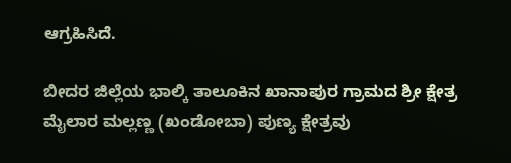ಆಗ್ರಹಿಸಿದೆ.

ಬೀದರ ಜಿಲ್ಲೆಯ ಭಾಲ್ಕಿ ತಾಲೂಕಿನ ಖಾನಾಪುರ ಗ್ರಾಮದ ಶ್ರೀ ಕ್ಷೇತ್ರ ಮೈಲಾರ ಮಲ್ಲಣ್ಣ (ಖಂಡೋಬಾ) ಪುಣ್ಯ ಕ್ಷೇತ್ರವು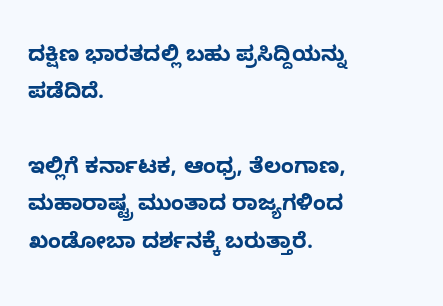ದಕ್ಷಿಣ ಭಾರತದಲ್ಲಿ ಬಹು ಪ್ರಸಿದ್ದಿಯನ್ನು ಪಡೆದಿದೆ.

ಇಲ್ಲಿಗೆ ಕರ್ನಾಟಕ, ಆಂಧ್ರ, ತೆಲಂಗಾಣ, ಮಹಾರಾಷ್ಟ್ರ ಮುಂತಾದ ರಾಜ್ಯಗಳಿಂದ ಖಂಡೋಬಾ ದರ್ಶನಕ್ಕೆ ಬರುತ್ತಾರೆ.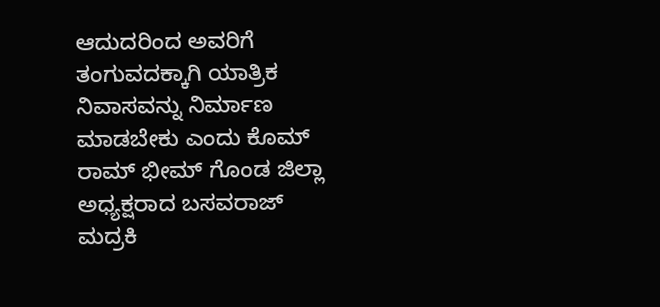ಆದುದರಿಂದ ಅವರಿಗೆ ತಂಗುವದಕ್ಕಾಗಿ ಯಾತ್ರಿಕ ನಿವಾಸವನ್ನು ನಿರ್ಮಾಣ ಮಾಡಬೇಕು ಎಂದು ಕೊಮ್ ರಾಮ್ ಭೀಮ್ ಗೊಂಡ ಜಿಲ್ಲಾ ಅಧ್ಯಕ್ಷರಾದ ಬಸವರಾಜ್ ಮದ್ರಕಿ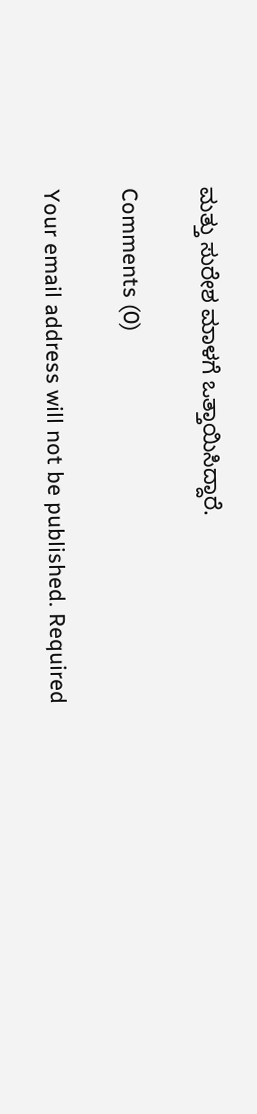ಮತ್ತು ಸುರೇಶ ಮಾಳಗೆ ಒತ್ತಾಯಿಸಿದ್ದಾರೆ.

Comments (0)

Your email address will not be published. Required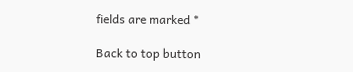fields are marked *

Back to top button